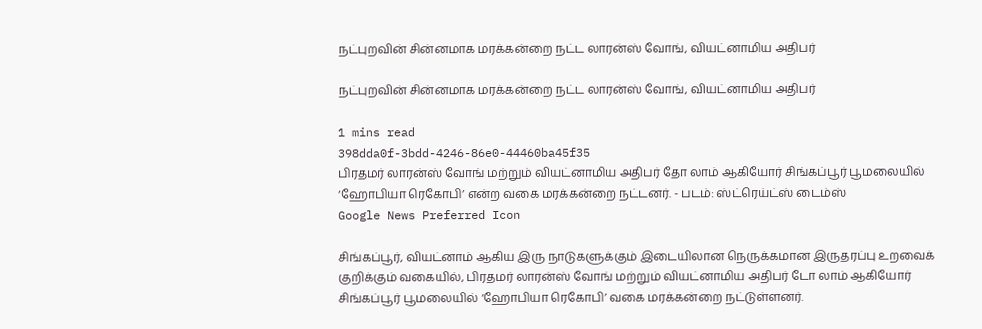நட்புறவின் சின்னமாக மரக்கன்றை நட்ட லாரன்ஸ் வோங், வியட்னாமிய அதிபர்

நட்புறவின் சின்னமாக மரக்கன்றை நட்ட லாரன்ஸ் வோங், வியட்னாமிய அதிபர்

1 mins read
398dda0f-3bdd-4246-86e0-44460ba45f35
பிரதமர் லாரன்ஸ் வோங் மற்றும் வியட்னாமிய அதிபர் தோ லாம் ஆகியோர் சிங்கப்பூர் பூமலையில் ‘ஹோபியா ரெகோபி’ என்ற வகை மரக்கன்றை நட்டனர். - படம்: ஸ்ட்ரெய்ட்ஸ் டைம்ஸ்
Google News Preferred Icon

சிங்கப்பூர், வியட்னாம் ஆகிய இரு நாடுகளுக்கும் இடையிலான நெருக்கமான இருதரப்பு உறவைக் குறிக்கும் வகையில், பிரதமர் லாரன்ஸ் வோங் மற்றும் வியட்னாமிய அதிபர் டோ லாம் ஆகியோர் சிங்கப்பூர் பூமலையில் ‘ஹோபியா ரெகோபி’ வகை மரக்கன்றை நட்டுள்ளனர்.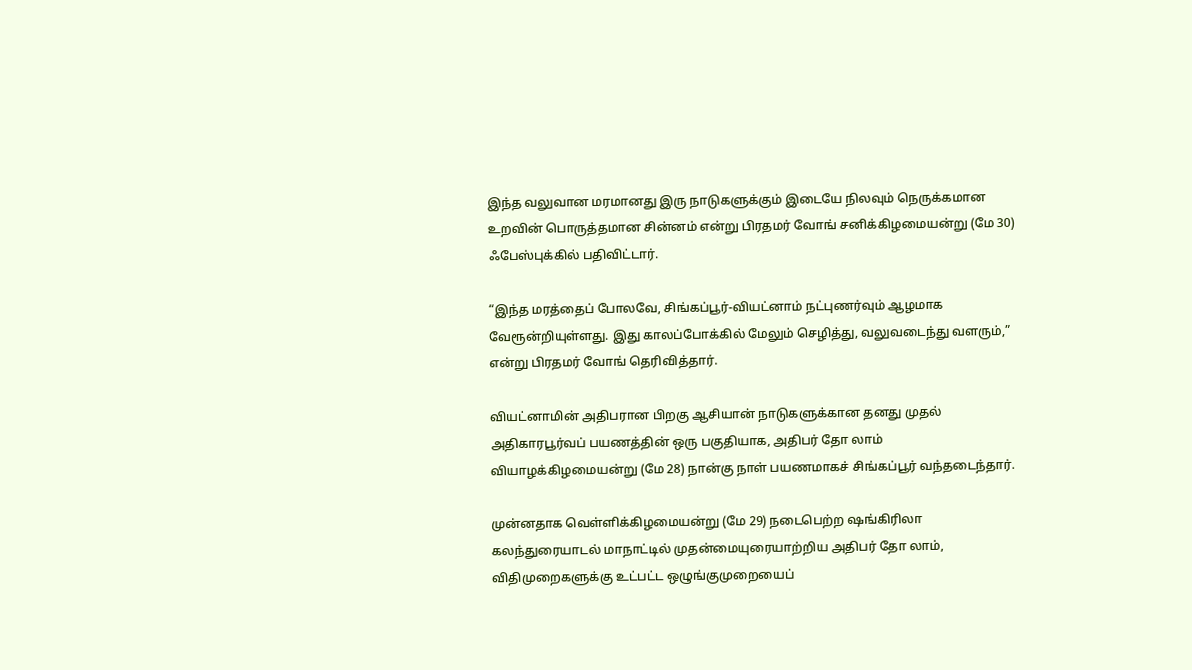இந்த வலுவான மரமானது இரு நாடுகளுக்கும் இடையே நிலவும் நெருக்கமான உறவின் பொருத்தமான சின்னம் என்று பிரதமர் வோங் சனிக்கிழமையன்று (மே 30) ஃபேஸ்புக்கில் பதிவிட்டார்.

“இந்த மரத்தைப் போலவே, சிங்கப்பூர்-வியட்னாம் நட்புணர்வும் ஆழமாக வேரூன்றியுள்ளது. இது காலப்போக்கில் மேலும் செழித்து, வலுவடைந்து வளரும்,” என்று பிரதமர் வோங் தெரிவித்தார்.

வியட்னாமின் அதிபரான பிறகு ஆசியான் நாடுகளுக்கான தனது முதல் அதிகாரபூர்வப் பயணத்தின் ஒரு பகுதியாக, அதிபர் தோ லாம் வியாழக்கிழமையன்று (மே 28) நான்கு நாள் பயணமாகச் சிங்கப்பூர் வந்தடைந்தார்.

முன்னதாக வெள்ளிக்கிழமையன்று (மே 29) நடைபெற்ற ஷங்கிரிலா கலந்துரையாடல் மாநாட்டில் முதன்மையுரையாற்றிய அதிபர் தோ லாம், விதிமுறைகளுக்கு உட்பட்ட ஒழுங்குமுறையைப்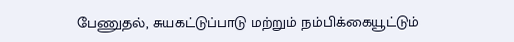பேணுதல், சுயகட்டுப்பாடு மற்றும் நம்பிக்கையூட்டும்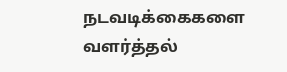நடவடிக்கைகளை வளர்த்தல்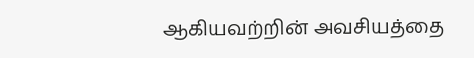ஆகியவற்றின் அவசியத்தை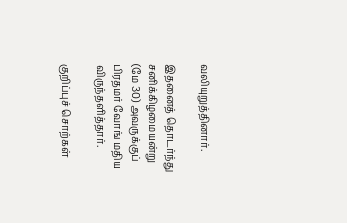வலியுறுத்தினார்.

இதனைத் தொடர்ந்து சனிக்கிழமையன்று (மே 30) அவருக்குப் பிரதமர் வோங் மதிய விருந்தளித்தார்.

குறிப்புச் சொற்கள்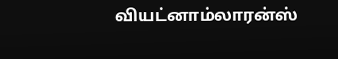வியட்னாம்லாரன்ஸ்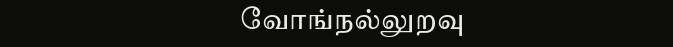வோங்நல்லுறவு